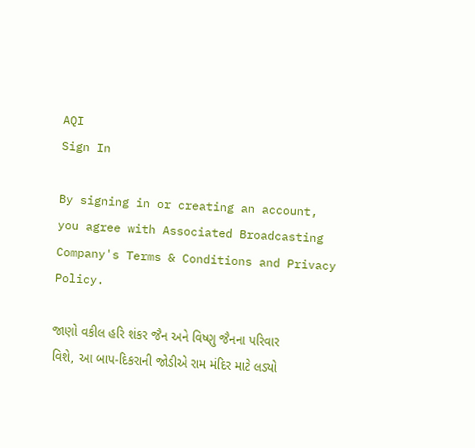AQI
Sign In

By signing in or creating an account, you agree with Associated Broadcasting Company's Terms & Conditions and Privacy Policy.

જાણો વકીલ હરિ શંકર જૈન અને વિષ્ણુ જૈનના પરિવાર વિશે, આ બાપ-દિકરાની જોડીએ રામ મંદિર માટે લડ્યો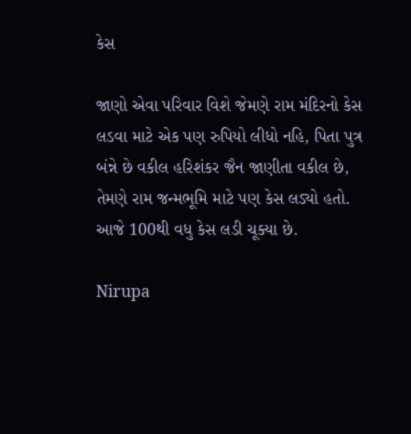કેસ

જાણો એવા પરિવાર વિશે જેમણે રામ મંદિરનો કેસ લડવા માટે એક પણ રુપિયો લીધો નહિ, પિતા પુત્ર બંન્ને છે વકીલ હરિશંકર જૈન જાણીતા વકીલ છે, તેમણે રામ જન્મભૂમિ માટે પણ કેસ લડ્યો હતો. આજે 100થી વધુ કેસ લડી ચૂક્યા છે.

Nirupa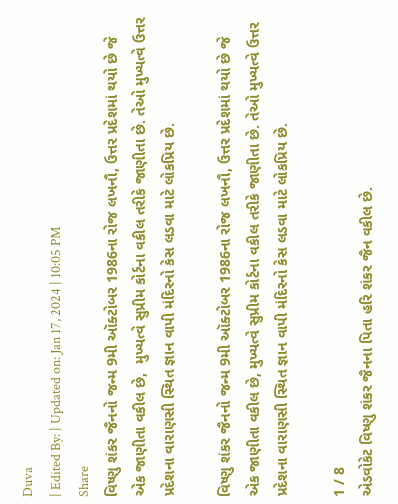Duva
| Edited By: | Updated on: Jan 17, 2024 | 10:05 PM
Share
વિષ્ણુ શંકર જૈનનો જન્મ 9મી ઑક્ટોબર 1986ના રોજ લખનૌ, ઉત્તર પ્રદેશમાં થયો છે જે એક જાણીતા વકીલ છે,  મુખ્યત્વે સુપ્રીમ કોર્ટના વકીલ તરીકે જાણીતા છે. તેઓ મુખ્યત્વે ઉત્તર પ્રદેશના વારાણસી સ્થિત જ્ઞાન વાપી મંદિરનો કેસ લડવા માટે લોકપ્રિય છે.

વિષ્ણુ શંકર જૈનનો જન્મ 9મી ઑક્ટોબર 1986ના રોજ લખનૌ, ઉત્તર પ્રદેશમાં થયો છે જે એક જાણીતા વકીલ છે, મુખ્યત્વે સુપ્રીમ કોર્ટના વકીલ તરીકે જાણીતા છે. તેઓ મુખ્યત્વે ઉત્તર પ્રદેશના વારાણસી સ્થિત જ્ઞાન વાપી મંદિરનો કેસ લડવા માટે લોકપ્રિય છે.

1 / 8
એડવોકેટ વિષ્ણુ શંકર જૈનના પિતા હરિ શંકર જૈન વકીલ છે.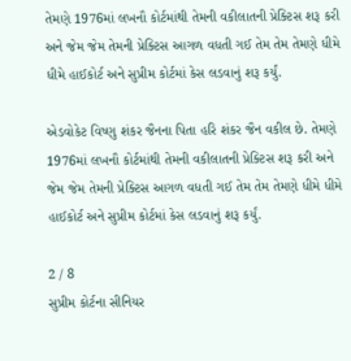તેમણે 1976માં લખનૌ કોર્ટમાંથી તેમની વકીલાતની પ્રેક્ટિસ શરૂ કરી અને જેમ જેમ તેમની પ્રેક્ટિસ આગળ વધતી ગઈ તેમ તેમ તેમણે ધીમે ધીમે હાઈકોર્ટ અને સુપ્રીમ કોર્ટમાં કેસ લડવાનું શરૂ કર્યું.

એડવોકેટ વિષ્ણુ શંકર જૈનના પિતા હરિ શંકર જૈન વકીલ છે. તેમણે 1976માં લખનૌ કોર્ટમાંથી તેમની વકીલાતની પ્રેક્ટિસ શરૂ કરી અને જેમ જેમ તેમની પ્રેક્ટિસ આગળ વધતી ગઈ તેમ તેમ તેમણે ધીમે ધીમે હાઈકોર્ટ અને સુપ્રીમ કોર્ટમાં કેસ લડવાનું શરૂ કર્યું.

2 / 8
સુપ્રીમ કોર્ટના સીનિયર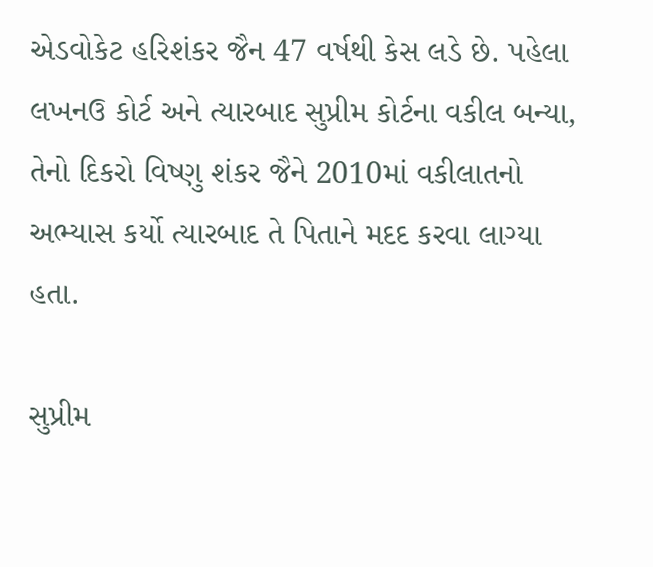એડવોકેટ હરિશંકર જૈન 47 વર્ષથી કેસ લડે છે. પહેલા લખનઉ કોર્ટ અને ત્યારબાદ સુપ્રીમ કોર્ટના વકીલ બન્યા, તેનો દિકરો વિષ્ણુ શંકર જૈને 2010માં વકીલાતનો અભ્યાસ કર્યો ત્યારબાદ તે પિતાને મદદ કરવા લાગ્યા હતા.

સુપ્રીમ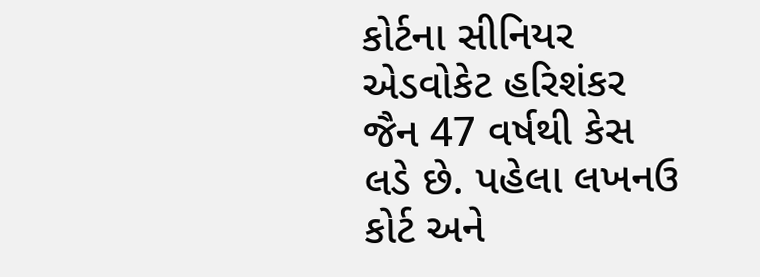કોર્ટના સીનિયર એડવોકેટ હરિશંકર જૈન 47 વર્ષથી કેસ લડે છે. પહેલા લખનઉ કોર્ટ અને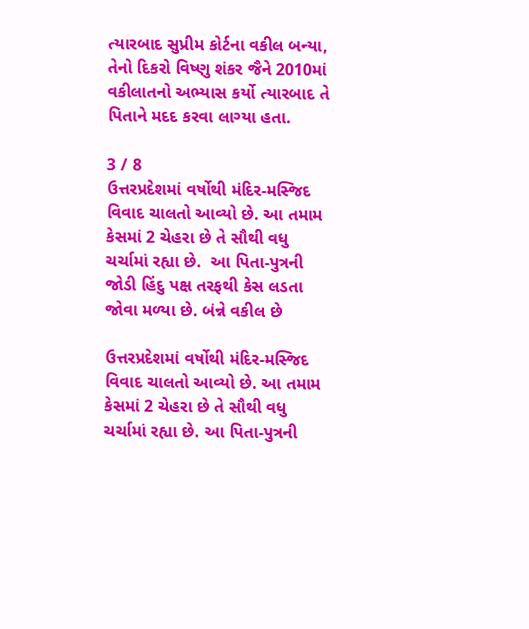ત્યારબાદ સુપ્રીમ કોર્ટના વકીલ બન્યા, તેનો દિકરો વિષ્ણુ શંકર જૈને 2010માં વકીલાતનો અભ્યાસ કર્યો ત્યારબાદ તે પિતાને મદદ કરવા લાગ્યા હતા.

3 / 8
ઉત્તરપ્રદેશમાં વર્ષોથી મંદિર-મસ્જિદ વિવાદ ચાલતો આવ્યો છે. આ તમામ કેસમાં 2 ચેહરા છે તે સૌથી વધુ ચર્ચામાં રહ્યા છે.  આ પિતા-પુત્રની જોડી હિંદુ પક્ષ તરફથી કેસ લડતા જોવા મળ્યા છે. બંન્ને વકીલ છે

ઉત્તરપ્રદેશમાં વર્ષોથી મંદિર-મસ્જિદ વિવાદ ચાલતો આવ્યો છે. આ તમામ કેસમાં 2 ચેહરા છે તે સૌથી વધુ ચર્ચામાં રહ્યા છે. આ પિતા-પુત્રની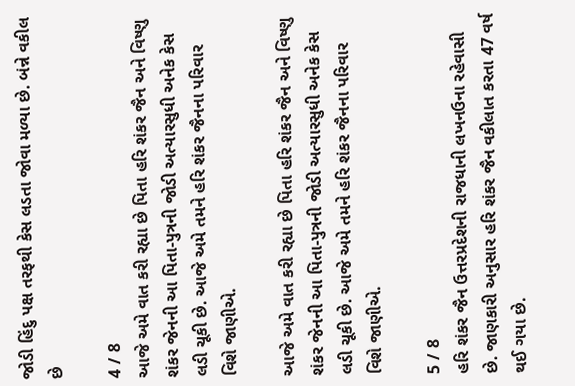જોડી હિંદુ પક્ષ તરફથી કેસ લડતા જોવા મળ્યા છે. બંન્ને વકીલ છે

4 / 8
આજે અમે વાત કરી રહ્યા છે પિતા હરિ શંકર જૈન અને વિષ્ણુ શંકર જેનની આ પિતા-પુત્રની જોડી અત્યારસુધી અનેક કેસ લડી ચૂકી છે. આજે અમે તમને હરિ શંકર જૈનના પરિવાર વિશે જાણીએ.

આજે અમે વાત કરી રહ્યા છે પિતા હરિ શંકર જૈન અને વિષ્ણુ શંકર જેનની આ પિતા-પુત્રની જોડી અત્યારસુધી અનેક કેસ લડી ચૂકી છે. આજે અમે તમને હરિ શંકર જૈનના પરિવાર વિશે જાણીએ.

5 / 8
હરિ શંકર જૈન ઉત્તરપ્રદેશની રાજધાની લખનઉના રહેવાસી છે. જાણકારી અનુસાર હરિ શંકર જૈન વકીલાત કરતા 47 વર્ષ થઈ ગયા છે.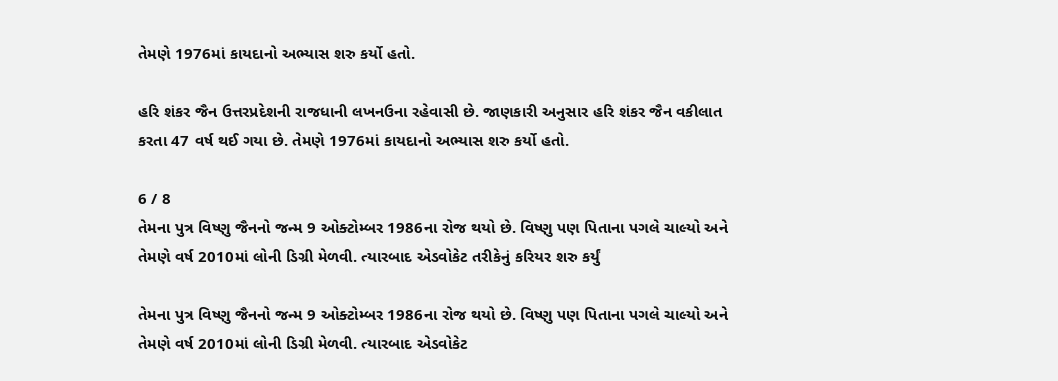તેમણે 1976માં કાયદાનો અભ્યાસ શરુ કર્યો હતો.

હરિ શંકર જૈન ઉત્તરપ્રદેશની રાજધાની લખનઉના રહેવાસી છે. જાણકારી અનુસાર હરિ શંકર જૈન વકીલાત કરતા 47 વર્ષ થઈ ગયા છે. તેમણે 1976માં કાયદાનો અભ્યાસ શરુ કર્યો હતો.

6 / 8
તેમના પુત્ર વિષ્ણુ જૈનનો જન્મ 9 ઓક્ટોમ્બર 1986ના રોજ થયો છે. વિષ્ણુ પણ પિતાના પગલે ચાલ્યો અને તેમણે વર્ષ 2010માં લોની ડિગ્રી મેળવી. ત્યારબાદ એડવોકેટ તરીકેનું કરિયર શરુ કર્યું

તેમના પુત્ર વિષ્ણુ જૈનનો જન્મ 9 ઓક્ટોમ્બર 1986ના રોજ થયો છે. વિષ્ણુ પણ પિતાના પગલે ચાલ્યો અને તેમણે વર્ષ 2010માં લોની ડિગ્રી મેળવી. ત્યારબાદ એડવોકેટ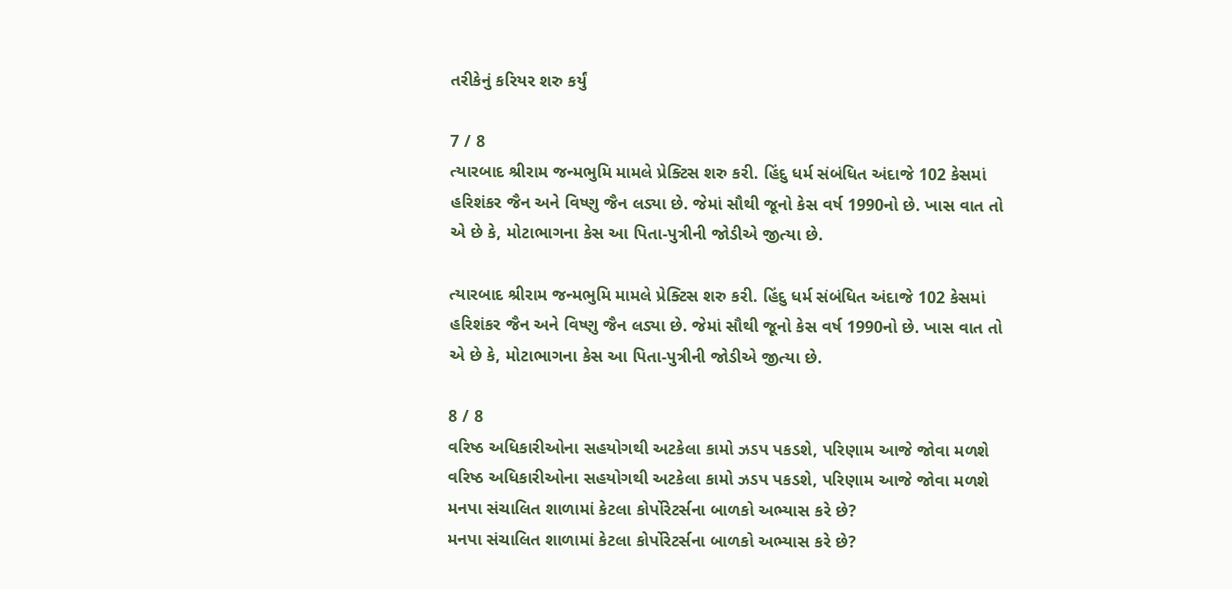તરીકેનું કરિયર શરુ કર્યું

7 / 8
ત્યારબાદ શ્રીરામ જન્મભુમિ મામલે પ્રેક્ટિસ શરુ કરી. હિંદુ ધર્મ સંબંધિત અંદાજે 102 કેસમાં હરિશંકર જૈન અને વિષ્ણુ જૈન લડ્યા છે. જેમાં સૌથી જૂનો કેસ વર્ષ 1990નો છે. ખાસ વાત તો એ છે કે, મોટાભાગના કેસ આ પિતા-પુત્રીની જોડીએ જીત્યા છે.

ત્યારબાદ શ્રીરામ જન્મભુમિ મામલે પ્રેક્ટિસ શરુ કરી. હિંદુ ધર્મ સંબંધિત અંદાજે 102 કેસમાં હરિશંકર જૈન અને વિષ્ણુ જૈન લડ્યા છે. જેમાં સૌથી જૂનો કેસ વર્ષ 1990નો છે. ખાસ વાત તો એ છે કે, મોટાભાગના કેસ આ પિતા-પુત્રીની જોડીએ જીત્યા છે.

8 / 8
વરિષ્ઠ અધિકારીઓના સહયોગથી અટકેલા કામો ઝડપ પકડશે, પરિણામ આજે જોવા મળશે
વરિષ્ઠ અધિકારીઓના સહયોગથી અટકેલા કામો ઝડપ પકડશે, પરિણામ આજે જોવા મળશે
મનપા સંચાલિત શાળામાં કેટલા કોર્પોરેટર્સના બાળકો અભ્યાસ કરે છે?
મનપા સંચાલિત શાળામાં કેટલા કોર્પોરેટર્સના બાળકો અભ્યાસ કરે છે?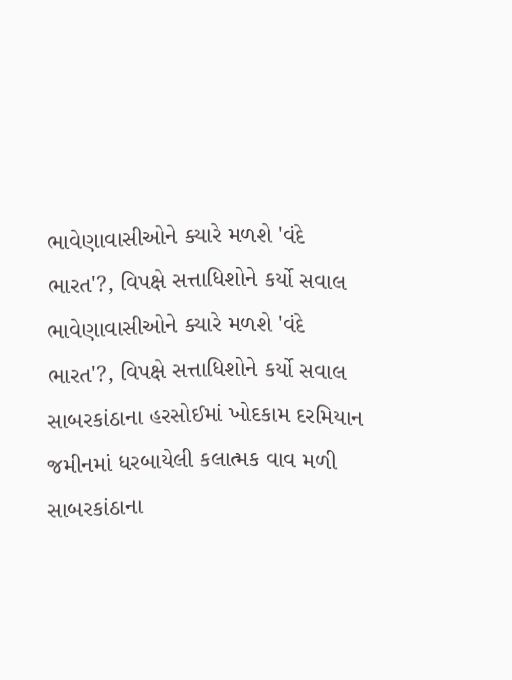ભાવેણાવાસીઓને ક્યારે મળશે 'વંદે ભારત'?, વિપક્ષે સત્તાધિશોને કર્યો સવાલ
ભાવેણાવાસીઓને ક્યારે મળશે 'વંદે ભારત'?, વિપક્ષે સત્તાધિશોને કર્યો સવાલ
સાબરકાંઠાના હરસોઈમાં ખોદકામ દરમિયાન જમીનમાં ધરબાયેલી કલાત્મક વાવ મળી
સાબરકાંઠાના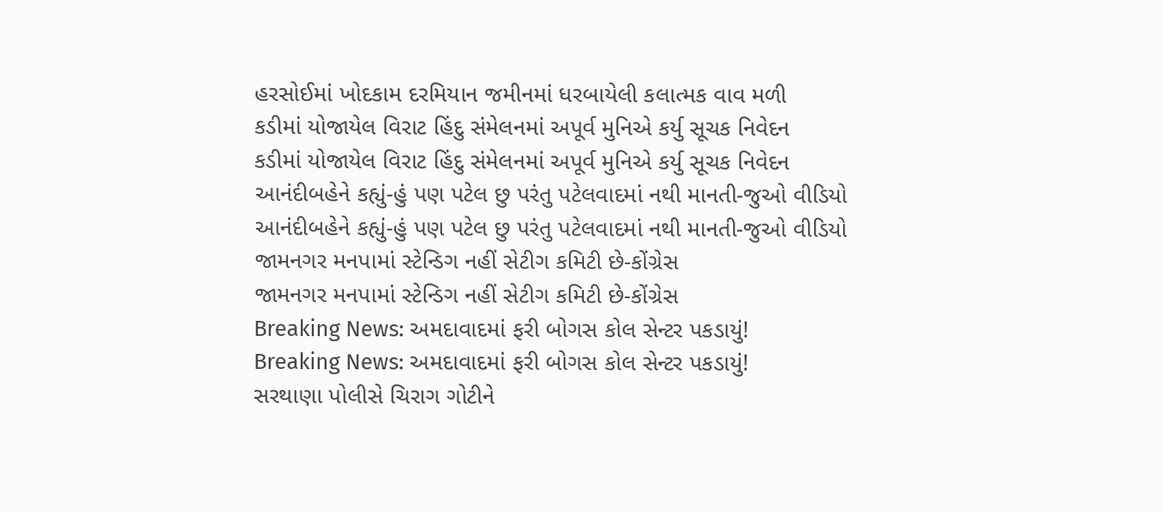હરસોઈમાં ખોદકામ દરમિયાન જમીનમાં ધરબાયેલી કલાત્મક વાવ મળી
કડીમાં યોજાયેલ વિરાટ હિંદુ સંમેલનમાં અપૂર્વ મુનિએ કર્યુ સૂચક નિવેદન
કડીમાં યોજાયેલ વિરાટ હિંદુ સંમેલનમાં અપૂર્વ મુનિએ કર્યુ સૂચક નિવેદન
આનંદીબહેને કહ્યું-હું પણ પટેલ છુ પરંતુ પટેલવાદમાં નથી માનતી-જુઓ વીડિયો
આનંદીબહેને કહ્યું-હું પણ પટેલ છુ પરંતુ પટેલવાદમાં નથી માનતી-જુઓ વીડિયો
જામનગર મનપામાં સ્ટેન્ડિગ નહીં સેટીગ કમિટી છે-કોંગ્રેસ
જામનગર મનપામાં સ્ટેન્ડિગ નહીં સેટીગ કમિટી છે-કોંગ્રેસ
Breaking News: અમદાવાદમાં ફરી બોગસ કોલ સેન્ટર પકડાયું!
Breaking News: અમદાવાદમાં ફરી બોગસ કોલ સેન્ટર પકડાયું!
સરથાણા પોલીસે ચિરાગ ગોટીને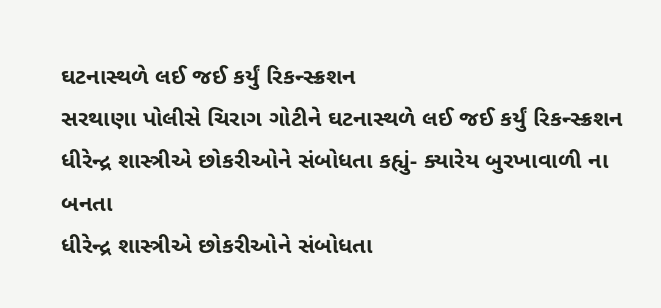ઘટનાસ્થળે લઈ જઈ કર્યું રિકન્સ્ક્રશન
સરથાણા પોલીસે ચિરાગ ગોટીને ઘટનાસ્થળે લઈ જઈ કર્યું રિકન્સ્ક્રશન
ધીરેન્દ્ર શાસ્ત્રીએ છોકરીઓને સંબોધતા કહ્યું- ક્યારેય બુરખાવાળી ના બનતા
ધીરેન્દ્ર શાસ્ત્રીએ છોકરીઓને સંબોધતા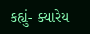કહ્યું- ક્યારેય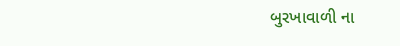બુરખાવાળી ના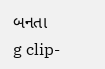બનતા
g clip-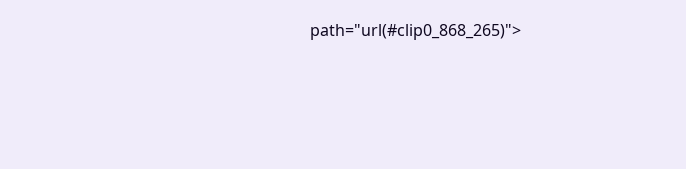path="url(#clip0_868_265)">